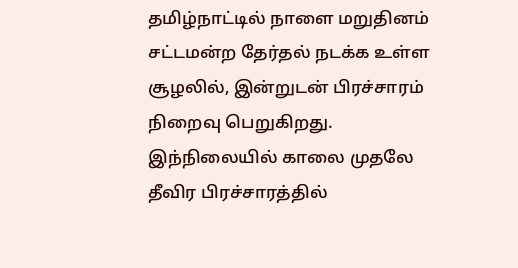தமிழ்நாட்டில் நாளை மறுதினம் சட்டமன்ற தேர்தல் நடக்க உள்ள சூழலில், இன்றுடன் பிரச்சாரம் நிறைவு பெறுகிறது. இந்நிலையில் காலை முதலே தீவிர பிரச்சாரத்தில்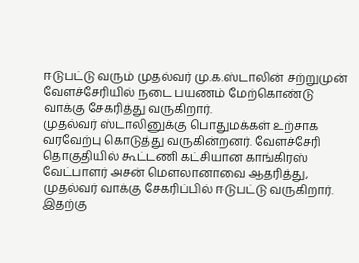ஈடுபட்டு வரும் முதல்வர் மு.க.ஸ்டாலின் சற்றுமுன் வேளச்சேரியில் நடை பயணம் மேற்கொண்டு வாக்கு சேகரித்து வருகிறார்.
முதல்வர் ஸ்டாலினுக்கு பொதுமக்கள் உற்சாக வரவேற்பு கொடுத்து வருகின்றனர். வேளச்சேரி தொகுதியில் கூட்டணி கட்சியான காங்கிரஸ் வேட்பாளர் அசன் மௌலானாவை ஆதரித்து, முதல்வர் வாக்கு சேகரிப்பில் ஈடுபட்டு வருகிறார்.
இதற்கு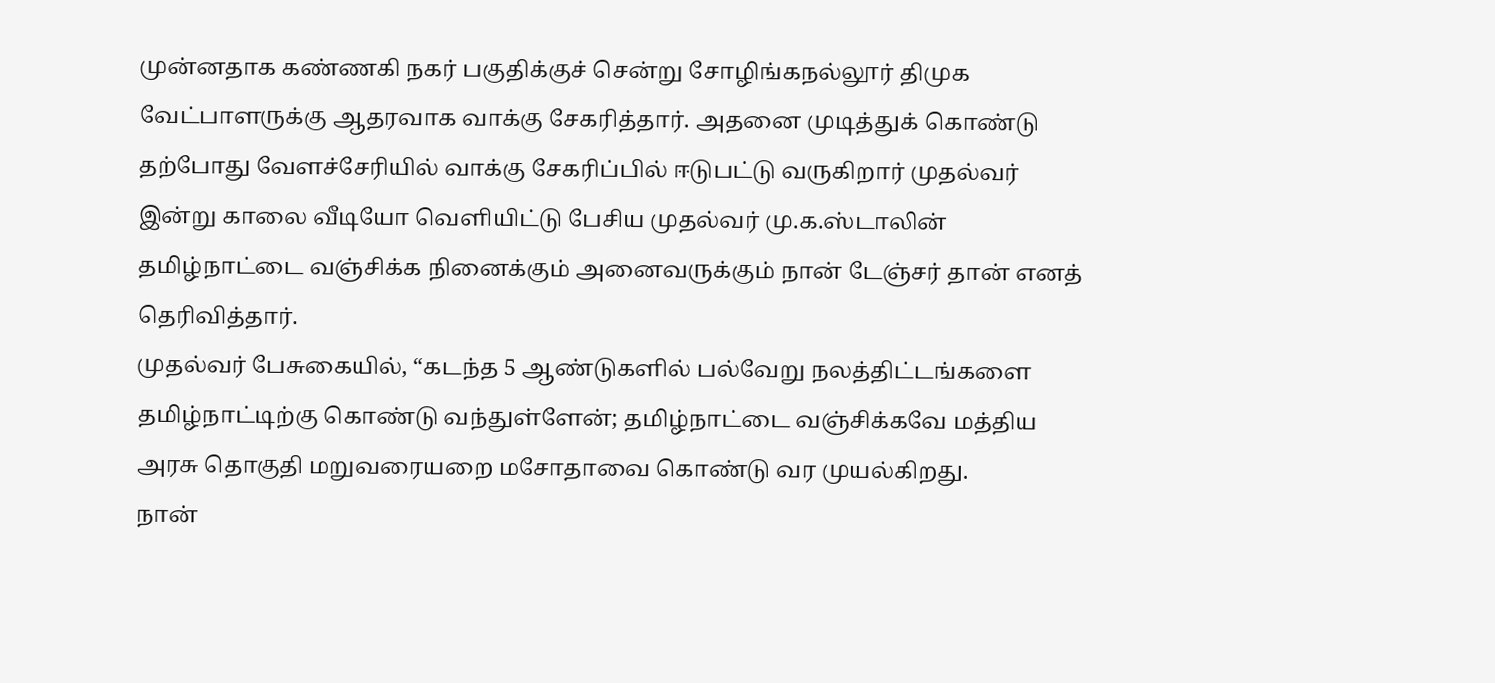முன்னதாக கண்ணகி நகர் பகுதிக்குச் சென்று சோழிங்கநல்லூர் திமுக வேட்பாளருக்கு ஆதரவாக வாக்கு சேகரித்தார். அதனை முடித்துக் கொண்டு தற்போது வேளச்சேரியில் வாக்கு சேகரிப்பில் ஈடுபட்டு வருகிறார் முதல்வர்
இன்று காலை வீடியோ வெளியிட்டு பேசிய முதல்வர் மு.க.ஸ்டாலின் தமிழ்நாட்டை வஞ்சிக்க நினைக்கும் அனைவருக்கும் நான் டேஞ்சர் தான் எனத் தெரிவித்தார்.
முதல்வர் பேசுகையில், “கடந்த 5 ஆண்டுகளில் பல்வேறு நலத்திட்டங்களை தமிழ்நாட்டிற்கு கொண்டு வந்துள்ளேன்; தமிழ்நாட்டை வஞ்சிக்கவே மத்திய அரசு தொகுதி மறுவரையறை மசோதாவை கொண்டு வர முயல்கிறது.
நான்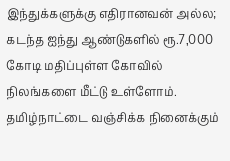இந்துக்களுக்கு எதிரானவன் அல்ல; கடந்த ஐந்து ஆண்டுகளில் ரூ.7,000 கோடி மதிப்புள்ள கோவில் நிலங்களை மீட்டு உள்ளோம். தமிழ்நாட்டை வஞ்சிக்க நினைக்கும்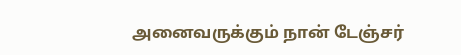அனைவருக்கும் நான் டேஞ்சர்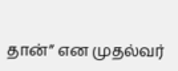தான்” என முதல்வர்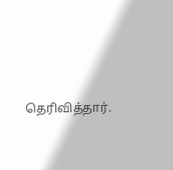தெரிவித்தார்.